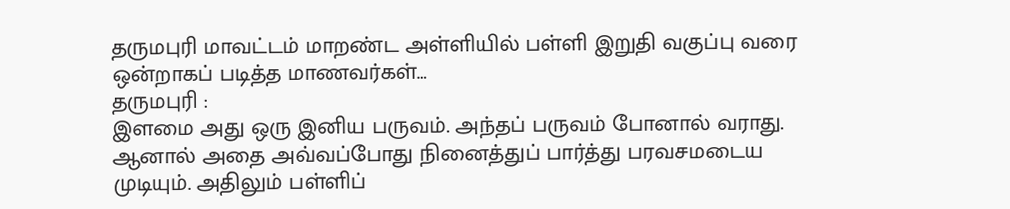தருமபுரி மாவட்டம் மாறண்ட அள்ளியில் பள்ளி இறுதி வகுப்பு வரை ஒன்றாகப் படித்த மாணவர்கள்…
தருமபுரி :
இளமை அது ஒரு இனிய பருவம். அந்தப் பருவம் போனால் வராது. ஆனால் அதை அவ்வப்போது நினைத்துப் பார்த்து பரவசமடைய முடியும். அதிலும் பள்ளிப்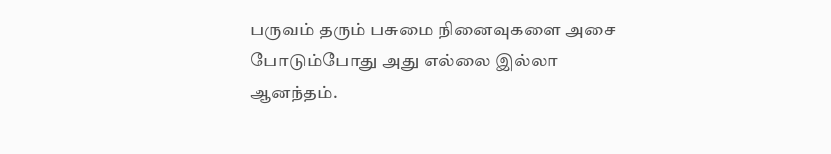பருவம் தரும் பசுமை நினைவுகளை அசை போடும்போது அது எல்லை இல்லா ஆனந்தம்.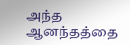அந்த ஆனந்தத்தை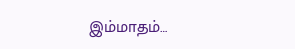இம்மாதம்…